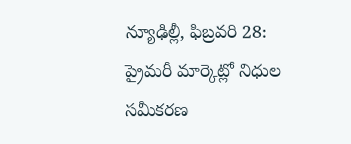న్యూఢిల్లీ, ఫిబ్రవరి 28: ప్రైమరీ మార్కెట్లో నిధుల సమీకరణ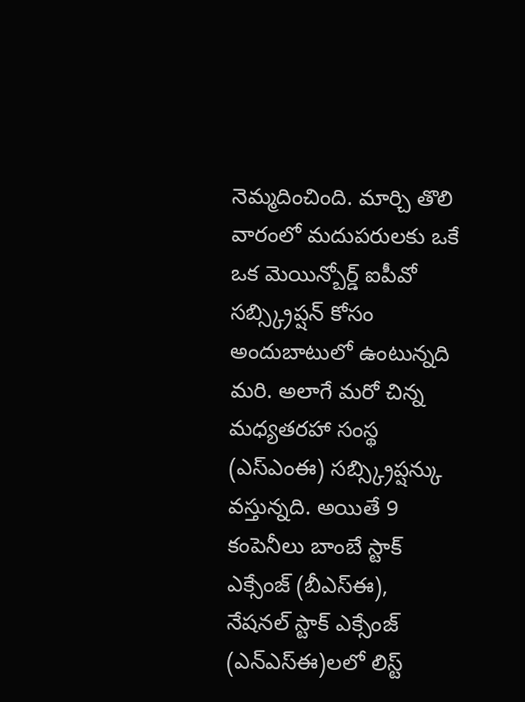నెమ్మదించింది. మార్చి తొలి వారంలో మదుపరులకు ఒకే ఒక మెయిన్బోర్డ్ ఐపీవో సబ్స్క్రిప్షన్ కోసం అందుబాటులో ఉంటున్నది మరి. అలాగే మరో చిన్న మధ్యతరహా సంస్థ (ఎస్ఎంఈ) సబ్స్క్రిప్షన్కు వస్తున్నది. అయితే 9 కంపెనీలు బాంబే స్టాక్ ఎక్సేంజ్ (బీఎస్ఈ), నేషనల్ స్టాక్ ఎక్సేంజ్ (ఎన్ఎస్ఈ)లలో లిస్ట్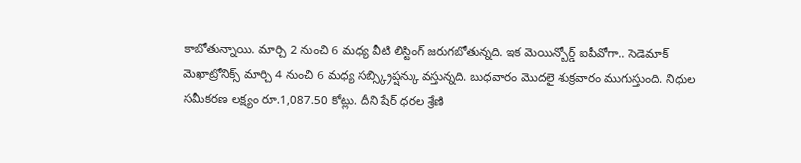కాబోతున్నాయి. మార్చి 2 నుంచి 6 మధ్య వీటి లిస్టింగ్ జరుగబోతున్నది. ఇక మెయిన్బోర్డ్ ఐపీవోగా.. సెడెమాక్ మెఖాట్రోనిక్స్ మార్చి 4 నుంచి 6 మధ్య సబ్స్క్రిప్షన్కు వస్తున్నది. బుధవారం మొదలై శుక్రవారం ముగుస్తుంది. నిధుల సమీకరణ లక్ష్యం రూ.1,087.50 కోట్లు. దీని షేర్ ధరల శ్రేణి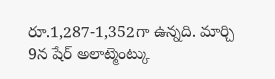రూ.1,287-1,352గా ఉన్నది. మార్చి 9న షేర్ అలాట్మెంట్కు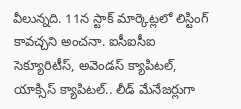వీలున్నది. 11న స్టాక్ మార్కెట్లలో లిస్టింగ్ కావచ్చని అంచనా. ఐసీఐసీఐ సెక్యూరిటీస్, అవెండస్ క్యాపిటల్, యాక్సిస్ క్యాపిటల్.. లీడ్ మేనేజర్లుగా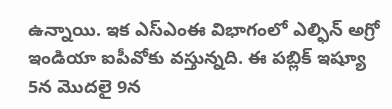ఉన్నాయి. ఇక ఎస్ఎంఈ విభాగంలో ఎల్ఫిన్ అగ్రో ఇండియా ఐపీవోకు వస్తున్నది. ఈ పబ్లిక్ ఇష్యూ 5న మొదలై 9న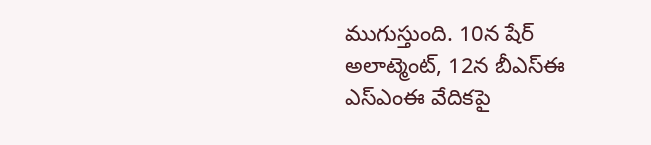ముగుస్తుంది. 10న షేర్ అలాట్మెంట్, 12న బీఎస్ఈ ఎస్ఎంఈ వేదికపై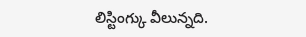లిస్టింగ్కు వీలున్నది.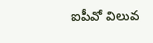ఐపీవో విలువ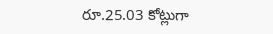రూ.25.03 కోట్లుగా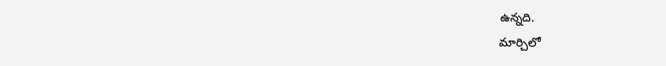ఉన్నది.
మార్చిలో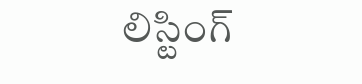లిస్టింగ్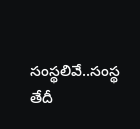సంస్థలివే..సంస్థ తేదీ